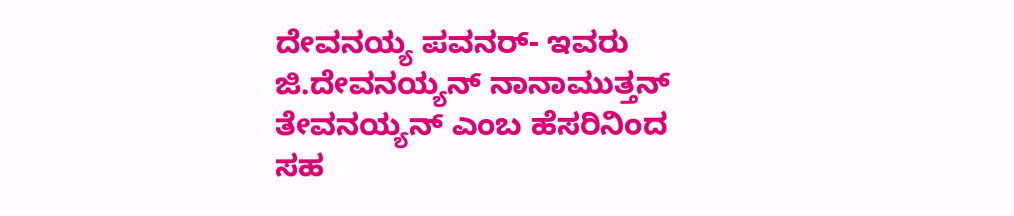ದೇವನಯ್ಯ ಪವನರ್- ಇವರು ಜಿ.ದೇವನಯ್ಯನ್ ನಾನಾಮುತ್ತನ್ ತೇವನಯ್ಯನ್ ಎಂಬ ಹೆಸರಿನಿಂದ ಸಹ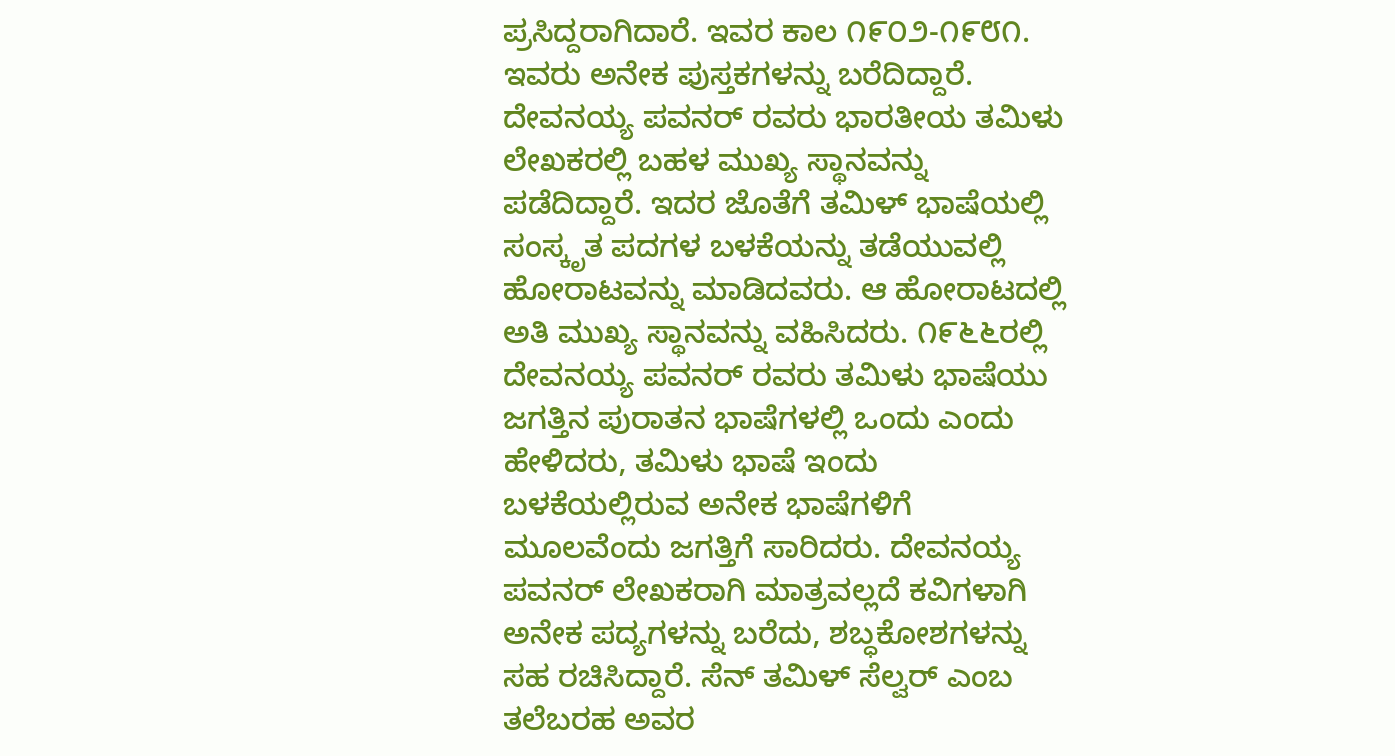ಪ್ರಸಿದ್ದರಾಗಿದಾರೆ. ಇವರ ಕಾಲ ೧೯೦೨-೧೯೮೧. ಇವರು ಅನೇಕ ಪುಸ್ತಕಗಳನ್ನು ಬರೆದಿದ್ದಾರೆ. ದೇವನಯ್ಯ ಪವನರ್ ರವರು ಭಾರತೀಯ ತಮಿಳು ಲೇಖಕರಲ್ಲಿ ಬಹಳ ಮುಖ್ಯ ಸ್ಥಾನವನ್ನು ಪಡೆದಿದ್ದಾರೆ. ಇದರ ಜೊತೆಗೆ ತಮಿಳ್ ಭಾಷೆಯಲ್ಲಿ ಸಂಸ್ಕೃತ ಪದಗಳ ಬಳಕೆಯನ್ನು ತಡೆಯುವಲ್ಲಿ ಹೋರಾಟವನ್ನು ಮಾಡಿದವರು. ಆ ಹೋರಾಟದಲ್ಲಿ ಅತಿ ಮುಖ್ಯ ಸ್ಥಾನವನ್ನು ವಹಿಸಿದರು. ೧೯೬೬ರಲ್ಲಿ ದೇವನಯ್ಯ ಪವನರ್ ರವರು ತಮಿಳು ಭಾಷೆಯು ಜಗತ್ತಿನ ಪುರಾತನ ಭಾಷೆಗಳಲ್ಲಿ ಒಂದು ಎಂದು ಹೇಳಿದರು, ತಮಿಳು ಭಾಷೆ ಇಂದು ಬಳಕೆಯಲ್ಲಿರುವ ಅನೇಕ ಭಾಷೆಗಳಿಗೆ ಮೂಲವೆಂದು ಜಗತ್ತಿಗೆ ಸಾರಿದರು. ದೇವನಯ್ಯ ಪವನರ್ ಲೇಖಕರಾಗಿ ಮಾತ್ರವಲ್ಲದೆ ಕವಿಗಳಾಗಿ ಅನೇಕ ಪದ್ಯಗಳನ್ನು ಬರೆದು, ಶಬ್ಧಕೋಶಗಳನ್ನು ಸಹ ರಚಿಸಿದ್ದಾರೆ. ಸೆನ್ ತಮಿಳ್ ಸೆಲ್ವರ್ ಎಂಬ ತಲೆಬರಹ ಅವರ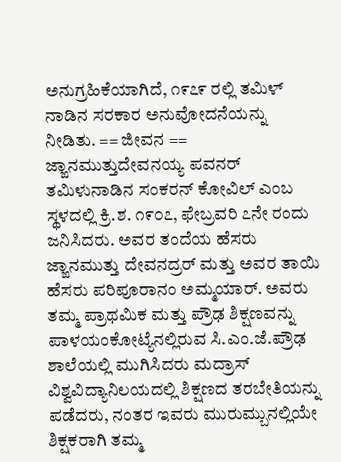ಅನುಗ್ರಹಿಕೆಯಾಗಿದೆ, ೧೯೭೯ ರಲ್ಲಿ ತಮಿಳ್ ನಾಡಿನ ಸರಕಾರ ಅನುವೋದನೆಯನ್ನು ನೀಡಿತು. == ಜೀವನ == ಜ್ಙಾನಮುತ್ತುದೇವನಯ್ಯ ಪವನರ್ ತಮಿಳುನಾಡಿನ ಸಂಕರನ್ ಕೋವಿಲ್ ಎಂಬ ಸ್ಥಳದಲ್ಲಿ ಕ್ರಿ.ಶ. ೧೯೦೭, ಫೇಬ್ರವರಿ ೭ನೇ ರಂದು ಜನಿಸಿದರು. ಅವರ ತಂದೆಯ ಹೆಸರು ಜ್ಙಾನಮುತ್ತು ದೇವನದ್ರರ್ ಮತ್ತು ಅವರ ತಾಯಿ ಹೆಸರು ಪರಿಪೂರಾನಂ ಅಮ್ಮಯಾರ್. ಅವರು ತಮ್ಮ ಪ್ರಾಥಮಿಕ ಮತ್ತು ಪ್ರೌಢ ಶಿಕ್ಷಣವನ್ನು ಪಾಳಯಂಕೋಟ್ಯೆನಲ್ಲಿರುವ ಸಿ.ಎಂ.ಜೆ.ಪ್ರೌಢ ಶಾಲೆಯಲ್ಲಿ ಮುಗಿಸಿದರು ಮದ್ರಾಸ್ ವಿಶ್ವವಿದ್ಯಾನಿಲಯದಲ್ಲಿ ಶಿಕ್ಷಣದ ತರಬೇತಿಯನ್ನು ಪಡೆದರು, ನಂತರ ಇವರು ಮುರುಮ್ಬುನಲ್ಲಿಯೇ ಶಿಕ್ಷಕರಾಗಿ ತಮ್ಮ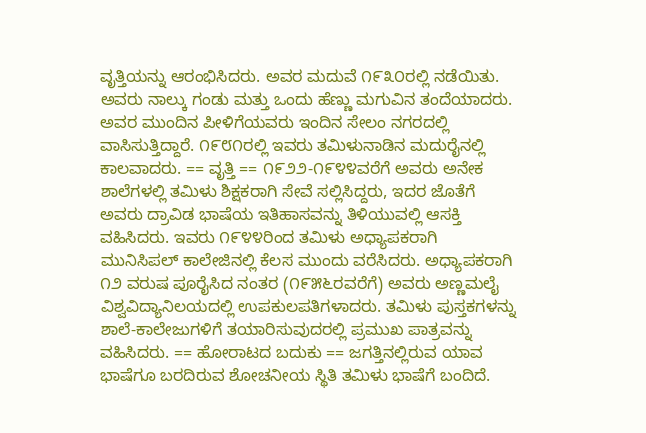ವೃತ್ತಿಯನ್ನು ಆರಂಭಿಸಿದರು. ಅವರ ಮದುವೆ ೧೯೩೦ರಲ್ಲಿ ನಡೆಯಿತು. ಅವರು ನಾಲ್ಕು ಗಂಡು ಮತ್ತು ಒಂದು ಹೆಣ್ಣು ಮಗುವಿನ ತಂದೆಯಾದರು. ಅವರ ಮುಂದಿನ ಪೀಳಿಗೆಯವರು ಇಂದಿನ ಸೇಲಂ ನಗರದಲ್ಲಿ ವಾಸಿಸುತ್ತಿದ್ದಾರೆ. ೧೯೮೧ರಲ್ಲಿ ಇವರು ತಮಿಳುನಾಡಿನ ಮದುರೈನಲ್ಲಿ ಕಾಲವಾದರು. == ವೃತ್ತಿ == ೧೯೨೨-೧೯೪೪ವರೆಗೆ ಅವರು ಅನೇಕ ಶಾಲೆಗಳಲ್ಲಿ ತಮಿಳು ಶಿಕ್ಷಕರಾಗಿ ಸೇವೆ ಸಲ್ಲಿಸಿದ್ದರು, ಇದರ ಜೊತೆಗೆ ಅವರು ದ್ರಾವಿಡ ಭಾಷೆಯ ಇತಿಹಾಸವನ್ನು ತಿಳಿಯುವಲ್ಲಿ ಆಸಕ್ತಿ ವಹಿಸಿದರು. ಇವರು ೧೯೪೪ರಿಂದ ತಮಿಳು ಅಧ್ಯಾಪಕರಾಗಿ ಮುನಿಸಿಪಲ್ ಕಾಲೇಜಿನಲ್ಲಿ ಕೆಲಸ ಮುಂದು ವರೆಸಿದರು. ಅಧ್ಯಾಪಕರಾಗಿ ೧೨ ವರುಷ ಪೂರೈಸಿದ ನಂತರ (೧೯೫೬ರವರೆಗೆ) ಅವರು ಅಣ್ಣಮಲೈ ವಿಶ್ವವಿದ್ಯಾನಿಲಯದಲ್ಲಿ ಉಪಕುಲಪತಿಗಳಾದರು. ತಮಿಳು ಪುಸ್ತಕಗಳನ್ನು ಶಾಲೆ-ಕಾಲೇಜುಗಳಿಗೆ ತಯಾರಿಸುವುದರಲ್ಲಿ ಪ್ರಮುಖ ಪಾತ್ರವನ್ನು ವಹಿಸಿದರು. == ಹೋರಾಟದ ಬದುಕು == ಜಗತ್ತಿನಲ್ಲಿರುವ ಯಾವ ಭಾಷೆಗೂ ಬರದಿರುವ ಶೋಚನೀಯ ಸ್ಥಿತಿ ತಮಿಳು ಭಾಷೆಗೆ ಬಂದಿದೆ.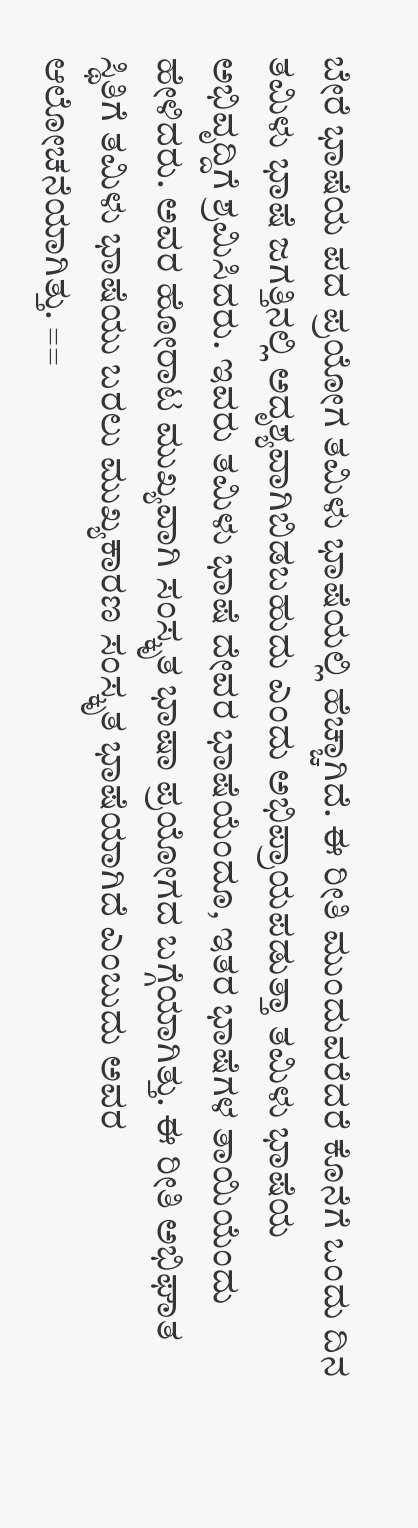ಬೇರೆ ಭಾಷೆಯ ಪದ ಪ್ರಯೋಗ ತಮಿಳು ಭಾಷೆಯಲ್ಲಿ ಹೆಚ್ಚಾಗಿದೆ. ಈ ರೀತಿ ಮುಂದುವರೆದರೆ ಕೊನೆಗೆ ಒಂದು ದಿನ ತಮಿಳು ಭಾಷೆ ಜಗತ್ತಿನಲ್ಲಿ ಅದೃಶ್ಯವಾಗಿಬಿಡಬಹುದು ಎಂದು ಅಭಿಪ್ರಾಯಪಡುತ್ತಾ ತಮಿಳು ಭಾಷೆಯ ಅಭಿವೃದ್ದಿಗೆ ಶ್ರಮಿಸಿದರು. ಇವರು ತಮಿಳು ಭಾಷೆ ದೇವರ ಭಾಷೆಯೆಂದೂ, ಇತರ ಭಾಷೆಗಳ ತಾಯಿಯೆಂದು ಹೇಳಿದರು. ಅವರ ಹೋರಾಟ ಮುಖ್ಯವಾಗಿ ಸಂಸ್ಕೃತ ಭಾಷಾ ಪ್ರಯೋಗದ ಬಗ್ಗೆಯಾಗಿತ್ತು. ಈ ರೀತಿ ಅಭಿಘಾತ ಸ್ಥಿತಿಗೆ ತಮಿಳು ಭಾಷೆಯು ಬರಲು ಮುಖ್ಯಕಾರಣ ಸಂಸ್ಕೃತ ಭಾಷೆಯಾಗಿದೆ ಎಂಬುದು ಅವರ ಆಲೋಚನೆಯಾಗಿತ್ತು. ==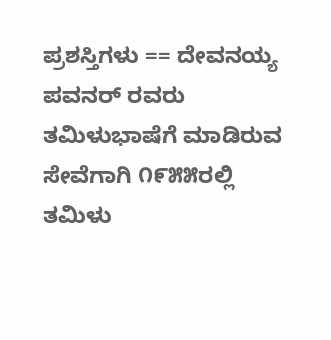ಪ್ರಶಸ್ತಿಗಳು == ದೇವನಯ್ಯ ಪವನರ್ ರವರು ತಮಿಳುಭಾಷೆಗೆ ಮಾಡಿರುವ ಸೇವೆಗಾಗಿ ೧೯೫೫ರಲ್ಲಿ ತಮಿಳು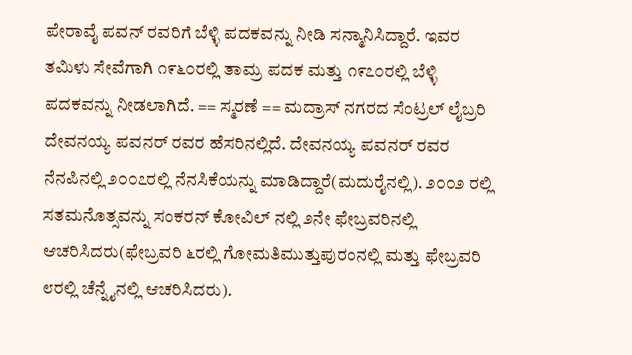ಪೇರಾವೈ ಪವನ್ ರವರಿಗೆ ಬೆಳ್ಳಿ ಪದಕವನ್ನು ನೀಡಿ ಸನ್ಮಾನಿಸಿದ್ದಾರೆ. ಇವರ ತಮಿಳು ಸೇವೆಗಾಗಿ ೧೯೬೦ರಲ್ಲಿ ತಾಮ್ರ ಪದಕ ಮತ್ತು ೧೯೭೦ರಲ್ಲಿ ಬೆಳ್ಳಿ ಪದಕವನ್ನು ನೀಡಲಾಗಿದೆ. == ಸ್ಮರಣೆ == ಮದ್ರಾಸ್ ನಗರದ ಸೆಂಟ್ರಲ್ ಲೈಬ್ರರಿ ದೇವನಯ್ಯ ಪವನರ್ ರವರ ಹೆಸರಿನಲ್ಲಿದೆ. ದೇವನಯ್ಯ ಪವನರ್ ರವರ ನೆನಪಿನಲ್ಲಿ ೨೦೦೭ರಲ್ಲಿ ನೆನಸಿಕೆಯನ್ನು ಮಾಡಿದ್ದಾರೆ(ಮದುರೈನಲ್ಲಿ). ೨೦೦೨ ರಲ್ಲಿ ಸತಮನೊತ್ಸವನ್ನು ಸಂಕರನ್ ಕೋವಿಲ್ ನಲ್ಲಿ ೨ನೇ ಫೇಬ್ರವರಿನಲ್ಲಿ ಆಚರಿಸಿದರು(ಫೇಬ್ರವರಿ ೬ರಲ್ಲಿ ಗೋಮತಿಮುತ್ತುಪುರಂನಲ್ಲಿ ಮತ್ತು ಫೇಬ್ರವರಿ ೮ರಲ್ಲಿ ಚೆನ್ನೈನಲ್ಲಿ ಆಚರಿಸಿದರು).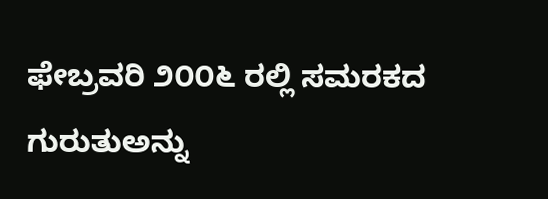ಫೇಬ್ರವರಿ ೨೦೦೬ ರಲ್ಲಿ ಸಮರಕದ ಗುರುತುಅನ್ನು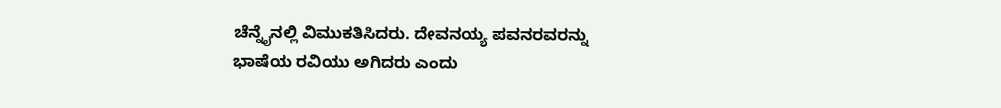ಚೆನ್ನೈನಲ್ಲಿ ವಿಮುಕತಿಸಿದರು. ದೇವನಯ್ಯ ಪವನರವರನ್ನು ಭಾಷೆಯ ರವಿಯು ಅಗಿದರು ಎಂದು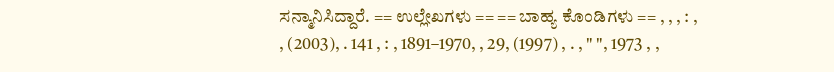ಸನ್ಮಾನಿಸಿದ್ದಾರೆ. == ಉಲ್ಲೇಖಗಳು == == ಬಾಹ್ಯ ಕೊಂಡಿಗಳು == , , , : , , (2003), . 141 , : , 1891–1970, , 29, (1997) , . , " ", 1973 , ,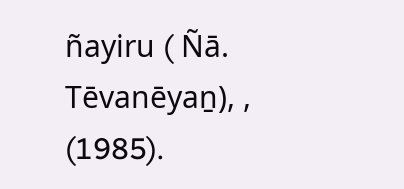ñayiru ( Ñā. Tēvanēyaṉ), , (1985).